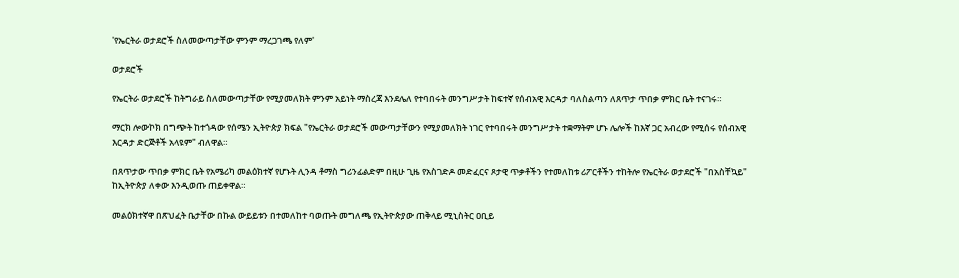'የኤርትራ ወታደሮች ስለመውጣታቸው ምንም ማረጋገጫ የለም'

ወታደሮች

የኤርትራ ወታደሮች ከትግራይ ስለመውጣታቸው የሚያመለክት ምንም አይነት ማስረጃ እንደሌለ የተባበሩት መንግሥታት ከፍተኛ የሰብአዊ እርዳታ ባለስልጣን ለጸጥታ ጥበቃ ምክር ቤት ተናገሩ።

ማርክ ሎውኮክ በግጭት ከተጎዳው የሰሜን ኢትዮጵያ ክፍል "የኤርትራ ወታደሮች መውጣታቸውን የሚያመለክት ነገር የተባበሩት መንግሥታት ተቋማትም ሆኑ ሌሎች ከእኛ ጋር አብረው የሚሰሩ የሰብአዊ እርዳታ ድርጅቶች አላዩም" ብለዋል።

በጸጥታው ጥበቃ ምክር ቤት የአሜሪካ መልዕክተኛ የሆኑት ሊንዳ ቶማስ ግሪንፊልድም በዚሁ ጊዜ የአስገድዶ መድፈርና ጾታዊ ጥቃቶችን የተመለከቱ ሪፖርቶችን ተከትሎ የኤርትራ ወታደሮች "በአስቸኳይ" ከኢትዮጵያ ለቀው እንዲወጡ ጠይቀዋል።

መልዕክተኛዋ በጽህፈት ቤታቸው በኩል ውይይቱን በተመለከተ ባወጡት መግለጫ የኢትዮጵያው ጠቅላይ ሚኒስትር ዐቢይ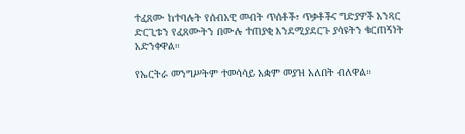ተፈጸሙ ከተባሉት የሰብአዊ መብት ጥሰቶች፣ ጥቃቶችና ግድያዎች አንጻር ድርጊቱን የፈጸሙትን በሙሉ ተጠያቂ እንደሚያደርጉ ያሳዩትን ቁርጠኝነት አድንቀዋል።

የኤርትራ መንግሥትም ተመሳሳይ አቋም መያዝ አለበት ብለዋል።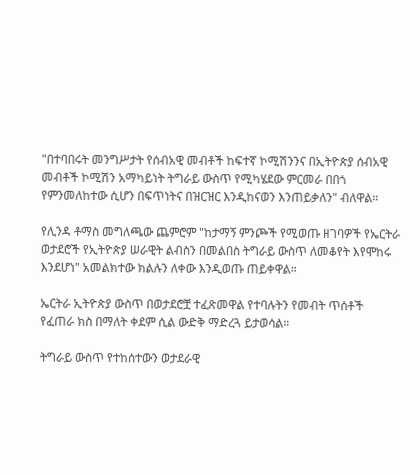"በተባበሩት መንግሥታት የሰብአዊ መብቶች ከፍተኛ ኮሚሽንንና በኢትዮጵያ ሰብአዊ መብቶች ኮሚሽን አማካይነት ትግራይ ውስጥ የሚካሄደው ምርመራ በበጎ የምንመለከተው ሲሆን በፍጥነትና በዝርዝር እንዲከናወን እንጠይቃለን" ብለዋል።

የሊንዳ ቶማስ መግለጫው ጨምሮም "ከታማኝ ምንጮች የሚወጡ ዘገባዎች የኤርትራ ወታደሮች የኢትዮጵያ ሠራዊት ልብስን በመልበስ ትግራይ ውስጥ ለመቆየት እየሞከሩ እንደሆነ" አመልክተው ክልሉን ለቀው እንዲወጡ ጠይቀዋል።

ኤርትራ ኢትዮጵያ ውስጥ በወታደሮቿ ተፈጽመዋል የተባሉትን የመብት ጥሰቶች የፈጠራ ክስ በማለት ቀደም ሲል ውድቅ ማድረጓ ይታወሳል።

ትግራይ ውስጥ የተከሰተውን ወታደራዊ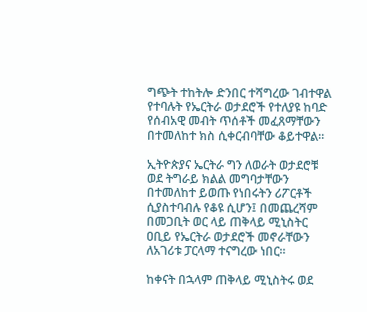ግጭት ተከትሎ ድንበር ተሻግረው ገብተዋል የተባሉት የኤርትራ ወታደሮች የተለያዩ ከባድ የሰብአዊ መብት ጥሰቶች መፈጸማቸውን በተመለከተ ክስ ሲቀርብባቸው ቆይተዋል።

ኢትዮጵያና ኤርትራ ግን ለወራት ወታደሮቹ ወደ ትግራይ ክልል መግባታቸውን በተመለከተ ይወጡ የነበሩትን ሪፖርቶች ሲያስተባብሉ የቆዩ ሲሆን፤ በመጨረሻም በመጋቢት ወር ላይ ጠቅላይ ሚኒስትር ዐቢይ የኤርትራ ወታደሮች መኖራቸውን ለአገሪቱ ፓርላማ ተናግረው ነበር።

ከቀናት በኋላም ጠቅላይ ሚኒስትሩ ወደ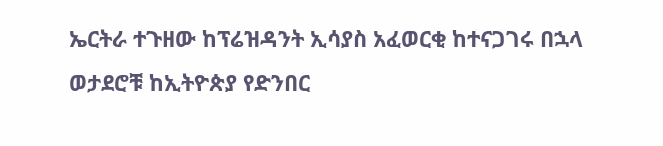ኤርትራ ተጉዘው ከፕሬዝዳንት ኢሳያስ አፈወርቂ ከተናጋገሩ በኋላ ወታደሮቹ ከኢትዮጵያ የድንበር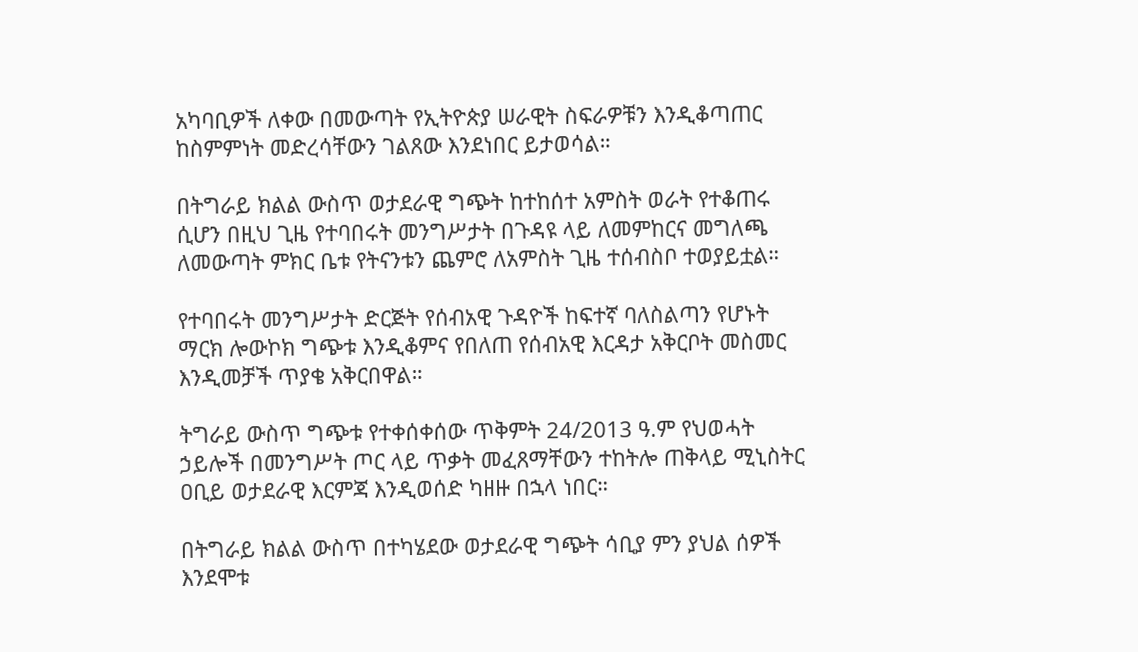አካባቢዎች ለቀው በመውጣት የኢትዮጵያ ሠራዊት ስፍራዎቹን እንዲቆጣጠር ከስምምነት መድረሳቸውን ገልጸው እንደነበር ይታወሳል።

በትግራይ ክልል ውስጥ ወታደራዊ ግጭት ከተከሰተ አምስት ወራት የተቆጠሩ ሲሆን በዚህ ጊዜ የተባበሩት መንግሥታት በጉዳዩ ላይ ለመምከርና መግለጫ ለመውጣት ምክር ቤቱ የትናንቱን ጨምሮ ለአምስት ጊዜ ተሰብስቦ ተወያይቷል።

የተባበሩት መንግሥታት ድርጅት የሰብአዊ ጉዳዮች ከፍተኛ ባለስልጣን የሆኑት ማርክ ሎውኮክ ግጭቱ እንዲቆምና የበለጠ የሰብአዊ እርዳታ አቅርቦት መስመር እንዲመቻች ጥያቄ አቅርበዋል።

ትግራይ ውስጥ ግጭቱ የተቀሰቀሰው ጥቅምት 24/2013 ዓ.ም የህወሓት ኃይሎች በመንግሥት ጦር ላይ ጥቃት መፈጸማቸውን ተከትሎ ጠቅላይ ሚኒስትር ዐቢይ ወታደራዊ እርምጃ እንዲወሰድ ካዘዙ በኋላ ነበር።

በትግራይ ክልል ውስጥ በተካሄደው ወታደራዊ ግጭት ሳቢያ ምን ያህል ሰዎች እንደሞቱ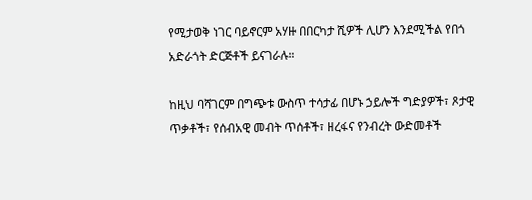የሚታወቅ ነገር ባይኖርም አሃዙ በበርካታ ሺዎች ሊሆን እንደሚችል የበጎ አድራጎት ድርጅቶች ይናገራሉ።

ከዚህ ባሻገርም በግጭቱ ውስጥ ተሳታፊ በሆኑ ኃይሎች ግድያዎች፣ ጾታዊ ጥቃቶች፣ የሰብአዊ መብት ጥሰቶች፣ ዘረፋና የንብረት ውድመቶች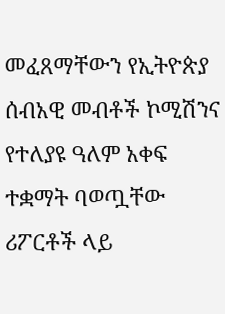መፈጸማቸውን የኢትዮጵያ ሰብአዊ መብቶች ኮሚሽንና የተለያዩ ዓለም አቀፍ ተቋማት ባወጧቸው ሪፖርቶች ላይ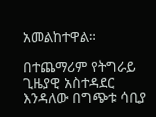አመልከተዋል።

በተጨማሪም የትግራይ ጊዜያዊ አስተዳደር እንዳለው በግጭቱ ሳቢያ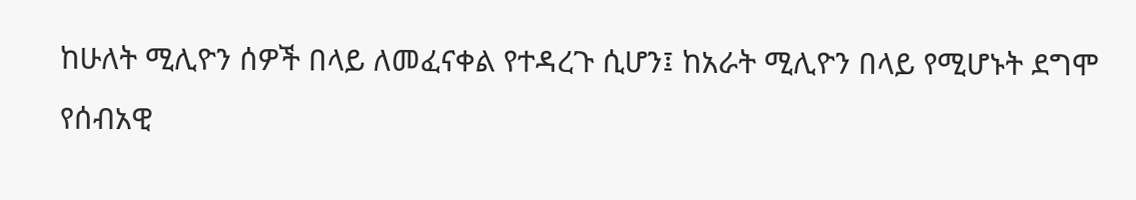ከሁለት ሚሊዮን ሰዎች በላይ ለመፈናቀል የተዳረጉ ሲሆን፤ ከአራት ሚሊዮን በላይ የሚሆኑት ደግሞ የሰብአዊ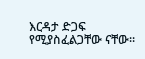እርዳታ ድጋፍ የሚያስፈልጋቸው ናቸው።